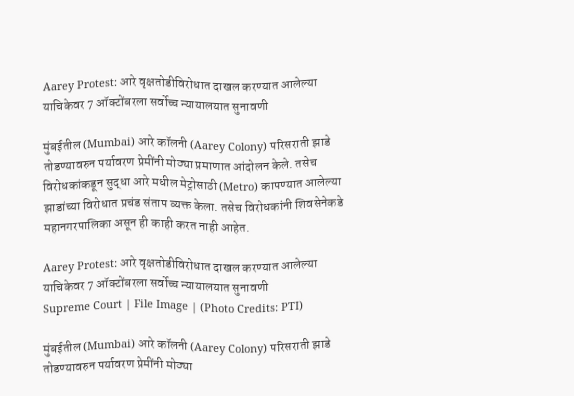Aarey Protest: आरे वृक्षतोडीविरोधात दाखल करण्यात आलेल्या याचिकेवर 7 ऑक्टोंबरला सर्वोच्च न्यायालयात सुनावणी

मुंबईतील (Mumbai) आरे कॉलनी (Aarey Colony) परिसराती झाडे तोडण्यावरुन पर्यावरण प्रेमींनी मोठ्या प्रमाणात आंदोलन केले. तसेच विरोधकांकडून सुद्धा आरे मधील मेट्रोसाठी (Metro) कापण्यात आलेल्या झाडांच्या विरोधात प्रचंड संताप व्यक्त केला. तसेच विरोधकांनी शिवसेनेकडे महानगरपालिका असून ही काही करत नाही आहेत.

Aarey Protest: आरे वृक्षतोडीविरोधात दाखल करण्यात आलेल्या याचिकेवर 7 ऑक्टोंबरला सर्वोच्च न्यायालयात सुनावणी
Supreme Court | File Image | (Photo Credits: PTI)

मुंबईतील (Mumbai) आरे कॉलनी (Aarey Colony) परिसराती झाडे तोडण्यावरुन पर्यावरण प्रेमींनी मोठ्या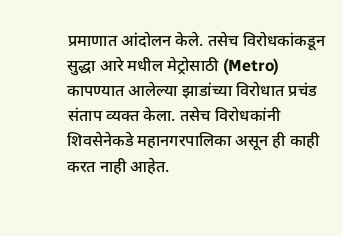प्रमाणात आंदोलन केले. तसेच विरोधकांकडून सुद्धा आरे मधील मेट्रोसाठी (Metro) कापण्यात आलेल्या झाडांच्या विरोधात प्रचंड संताप व्यक्त केला. तसेच विरोधकांनी शिवसेनेकडे महानगरपालिका असून ही काही करत नाही आहेत.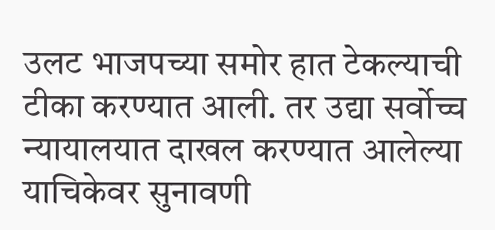उलट भाजपच्या समोर हात टेकल्याची टीका करण्यात आली. तर उद्या सर्वोच्च न्यायालयात दाखल करण्यात आलेल्या याचिकेवर सुनावणी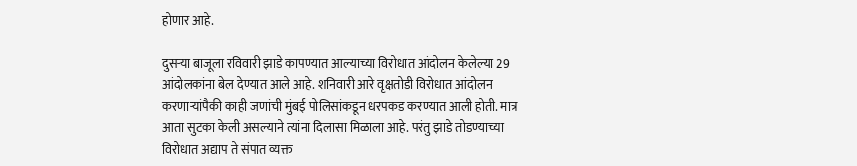होणार आहे.

दुसऱ्या बाजूला रविवारी झाडे कापण्यात आल्याच्या विरोधात आंदोलन केलेल्या 29 आंदोलकांना बेल देण्यात आले आहे. शनिवारी आरे वृक्षतोडी विरोधात आंदोलन करणाऱ्यांपैकी काही जणांची मुंबई पोलिसांकडून धरपकड करण्यात आली होती. मात्र आता सुटका केली असल्याने त्यांना दिलासा मिळाला आहे. परंतु झाडे तोडण्याच्या विरोधात अद्याप ते संपात व्यक्त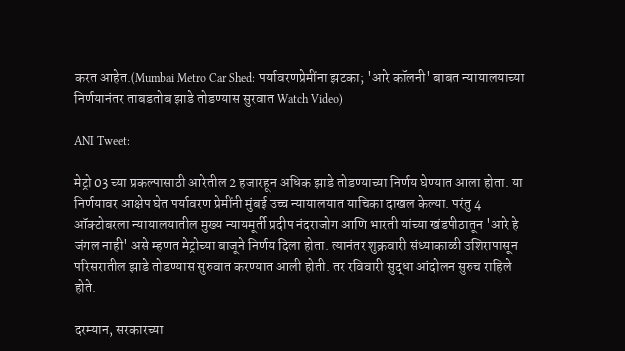करत आहेत.(Mumbai Metro Car Shed: पर्यावरणप्रेमींना झटका; 'आरे कॉलनी' बाबत न्यायालयाच्या निर्णयानंतर ताबडतोब झाडे तोडण्यास सुरवात Watch Video)

ANI Tweet:

मेट्रो 03 च्या प्रकल्पासाठी आरेतील 2 हजारहून अधिक झाडे तोडण्याच्या निर्णय घेण्यात आला होता. या निर्णयावर आक्षेप घेत पर्यावरण प्रेमींनी मुंबई उच्च न्यायालयात याचिका दाखल केल्या. परंतु 4 ऑक्टोबरला न्यायालयातील मुख्य न्यायमूर्ती प्रदीप नंदराजोग आणि भारती यांच्या खंडपीठातून 'आरे हे जंगल नाही' असे म्हणत मेट्रोच्या बाजूने निर्णय दिला होता. त्यानंतर शुक्रवारी संध्याकाळी उशिरापासून परिसरातील झाडे तोडण्यास सुरुवात करण्यात आली होती. तर रविवारी सुद्धा आंदोलन सुरुच राहिले होते.

दरम्यान, सरकारच्या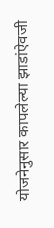योजनेनुसार कापलेल्या झाडांऐवजी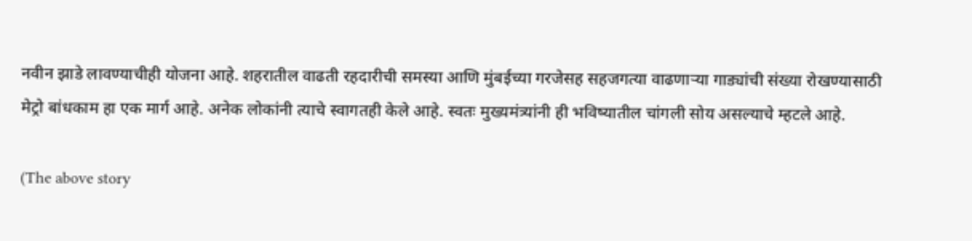नवीन झाडे लावण्याचीही योजना आहे. शहरातील वाढती रहदारीची समस्या आणि मुंबईच्या गरजेसह सहजगत्या वाढणार्‍या गाड्यांची संख्या रोखण्यासाठी मेट्रो बांधकाम हा एक मार्ग आहे. अनेक लोकांनी त्याचे स्वागतही केले आहे. स्वतः मुख्यमंत्र्यांनी ही भविष्यातील चांगली सोय असल्याचे म्हटले आहे.

(The above story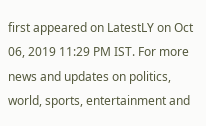first appeared on LatestLY on Oct 06, 2019 11:29 PM IST. For more news and updates on politics, world, sports, entertainment and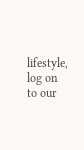lifestyle, log on to our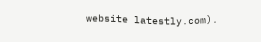website latestly.com).